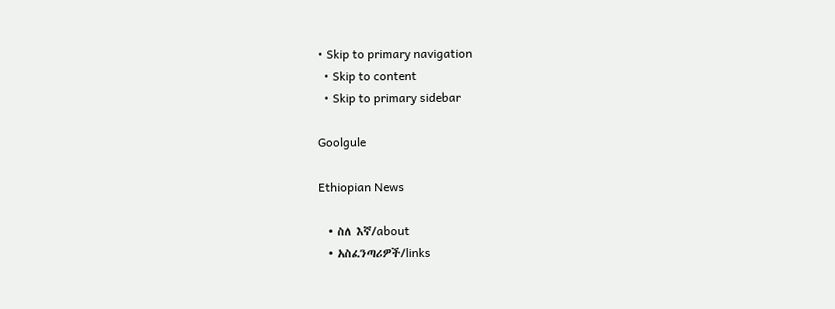• Skip to primary navigation
  • Skip to content
  • Skip to primary sidebar

Goolgule

Ethiopian News

  • ስለ እኛ/about
  • አስፈንጣሪዎች/links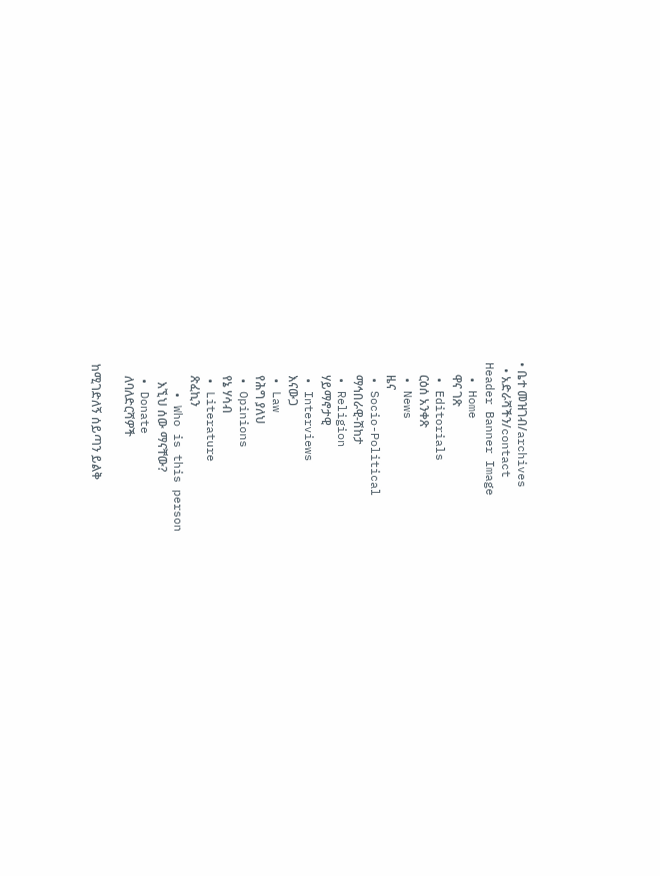• ቤተ መዝገብ/archives
  • አድራሻችን/contact
Header Banner Image
  • Home
    ዋና ገጽ
  • Editorials
    ርዕሰ አንቀጽ
  • News
    ዜና
  • Socio-Political
    ማኅበራዊ-ሽከታ
  • Religion
    ሃይማኖታዊ
  • Interviews
    እናውጋ
  • Law
    የሕግ ያለህ
  • Opinions
    የኔ ሃሳብ
  • Literature
    ጽፈኪን
    • Who is this person
      እኚህ ሰው ማናቸው?
  • Donate
    ለባለድርሻዎች

ከሚገድለኝ ሰይጣን ይልቅ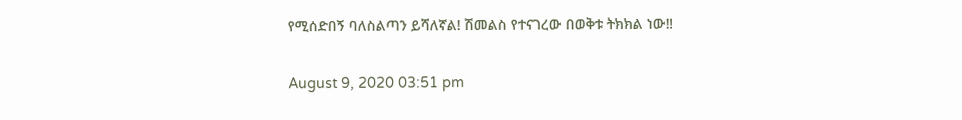የሚሰድበኝ ባለስልጣን ይሻለኛል! ሽመልስ የተናገረው በወቅቱ ትክክል ነው‼

August 9, 2020 03:51 pm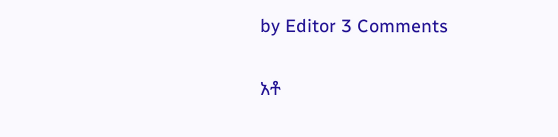by Editor 3 Comments

አቶ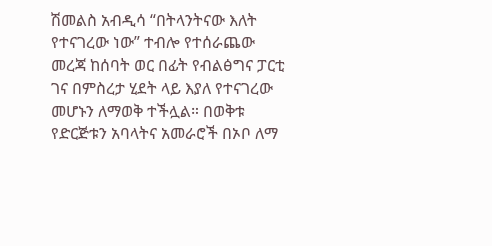ሽመልስ አብዲሳ “በትላንትናው እለት የተናገረው ነው” ተብሎ የተሰራጨው መረጃ ከሰባት ወር በፊት የብልፅግና ፓርቲ ገና በምስረታ ሂደት ላይ እያለ የተናገረው መሆኑን ለማወቅ ተችሏል። በወቅቱ የድርጅቱን አባላትና አመራሮች በኦቦ ለማ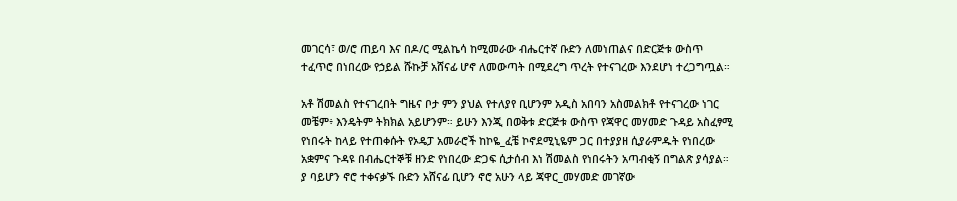መገርሳ፣ ወ/ሮ ጠይባ እና በዶ/ር ሚልኬሳ ከሚመራው ብሔርተኛ ቡድን ለመነጠልና በድርጅቱ ውስጥ ተፈጥሮ በነበረው የኃይል ሹኩቻ አሸናፊ ሆኖ ለመውጣት በሚደረግ ጥረት የተናገረው እንደሆነ ተረጋግጧል።

አቶ ሽመልስ የተናገረበት ግዜና ቦታ ምን ያህል የተለያየ ቢሆንም አዲስ አበባን አስመልክቶ የተናገረው ነገር መቼም፥ እንዴትም ትክክል አይሆንም። ይሁን እንጂ በወቅቱ ድርጅቱ ውስጥ የጃዋር መሃመድ ጉዳይ አስፈፃሚ የነበሩት ከላይ የተጠቀሱት የኦዴፓ አመራሮች ከኮዬ_ፈቼ ኮኖደሚኒዬም ጋር በተያያዘ ሲያራምዱት የነበረው አቋምና ጉዳዩ በብሔርተኞቹ ዘንድ የነበረው ድጋፍ ሲታሰብ እነ ሽመልስ የነበሩትን አጣብቂኝ በግልጽ ያሳያል። ያ ባይሆን ኖሮ ተቀናቃኙ ቡድን አሸናፊ ቢሆን ኖሮ አሁን ላይ ጃዋር_መሃመድ መገኛው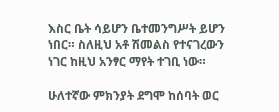እስር ቤት ሳይሆን ቤተመንግሥት ይሆን ነበር። ስለዚህ አቶ ሽመልስ የተናገረውን ነገር ከዚህ አንፃር ማየት ተገቢ ነው።

ሁለተኛው ምክንያት ደግሞ ከሰባት ወር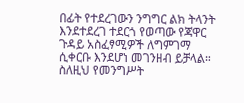በፊት የተደረገውን ንግግር ልክ ትላንት እንደተደረገ ተደርጎ የወጣው የጃዋር ጉዳይ አስፈፃሚዎች ለግምገማ ሲቀርቡ እንደሆነ መገንዘብ ይቻላል። ስለዚህ የመንግሥት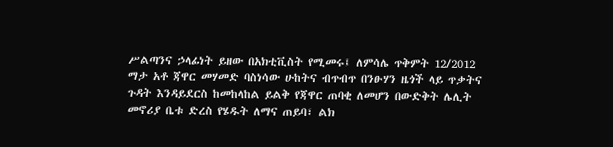ሥልጣንና ኃላፊነት ይዘው በአክቲቪስት የሚመሩ፤ ለምሳሌ ጥቅምት 12/2012 ማታ አቶ ጃዋር መሃመድ ባስነሳው ሁከትና ብጥብጥ በንፁሃን ዜጎች ላይ ጥቃትና ጉዳት እንዳይደርስ ከመከላከል ይልቅ የጃዋር ጠባቂ ለመሆን በውድቅት ሌሊት መኖሪያ ቤቱ ድረስ የሄዱት ለማና ጠይባ፣ ልክ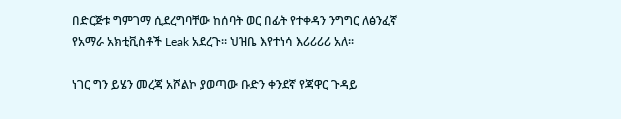በድርጅቱ ግምገማ ሲደረግባቸው ከሰባት ወር በፊት የተቀዳን ንግግር ለፅንፈኛ የአማራ አክቲቪስቶች Leak አደረጉ። ህዝቤ እየተነሳ እሪሪሪሪ አለ።

ነገር ግን ይሄን መረጃ አሾልኮ ያወጣው ቡድን ቀንደኛ የጃዋር ጉዳይ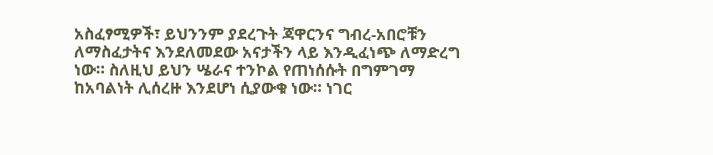አስፈፃሚዎች፣ ይህንንም ያደረጉት ጃዋርንና ግብረ-አበሮቹን ለማስፈታትና እንደለመደው አናታችን ላይ እንዲፈነጭ ለማድረግ ነው። ስለዚህ ይህን ሤራና ተንኮል የጠነሰሱት በግምገማ ከአባልነት ሊሰረዙ እንደሆነ ሲያውቁ ነው። ነገር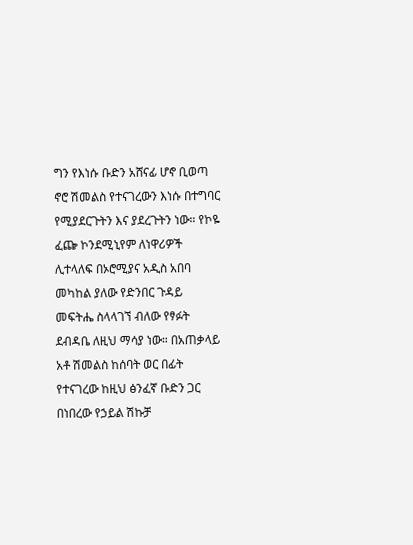ግን የእነሱ ቡድን አሸናፊ ሆኖ ቢወጣ ኖሮ ሽመልስ የተናገረውን እነሱ በተግባር የሚያደርጉትን እና ያደረጉትን ነው። የኮዬ ፈጬ ኮንደሚኒየም ለነዋሪዎች ሊተላለፍ በኦሮሚያና አዲስ አበባ መካከል ያለው የድንበር ጉዳይ መፍትሔ ስላላገኘ ብለው የፃፉት ደብዳቤ ለዚህ ማሳያ ነው። በአጠቃላይ አቶ ሽመልስ ከሰባት ወር በፊት የተናገረው ከዚህ ፅንፈኛ ቡድን ጋር በነበረው የኃይል ሽኩቻ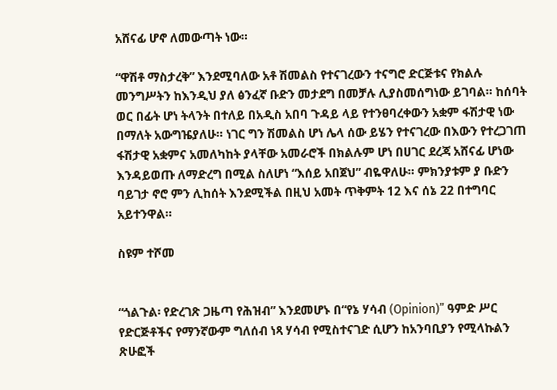አሸናፊ ሆኖ ለመውጣት ነው።

“ዋሽቶ ማስታረቅ” እንደሚባለው አቶ ሽመልስ የተናገረውን ተናግሮ ድርጅቱና የክልሉ መንግሥትን ከእንዲህ ያለ ፅንፈኛ ቡድን መታደግ በመቻሉ ሊያስመሰግነው ይገባል። ከሰባት ወር በፊት ሆነ ትላንት በተለይ በአዲስ አበባ ጉዳይ ላይ የተንፀባረቀውን አቋም ፋሽታዊ ነው በማለት አውግዤያለሁ። ነገር ግን ሽመልስ ሆነ ሌላ ሰው ይሄን የተናገረው በእውን የተረጋገጠ ፋሽታዊ አቋምና አመለካከት ያላቸው አመራሮች በክልሉም ሆነ በሀገር ደረጃ አሸናፊ ሆነው እንዳይወጡ ለማድረግ በሚል ስለሆነ “እሰይ አበጀህ” ብዬዋለሁ። ምክንያቱም ያ ቡድን ባይገታ ኖሮ ምን ሊከሰት እንደሚችል በዚህ አመት ጥቅምት 12 እና ሰኔ 22 በተግባር አይተንዋል።

ስዩም ተሾመ


“ጎልጉል፡ የድረገጽ ጋዜጣ የሕዝብ” እንደመሆኑ በ“የኔ ሃሳብ (Opinion)” ዓምድ ሥር የድርጅቶችና የማንኛውም ግለሰብ ነጻ ሃሳብ የሚስተናገድ ሲሆን ከአንባቢያን የሚላኩልን ጽሁፎች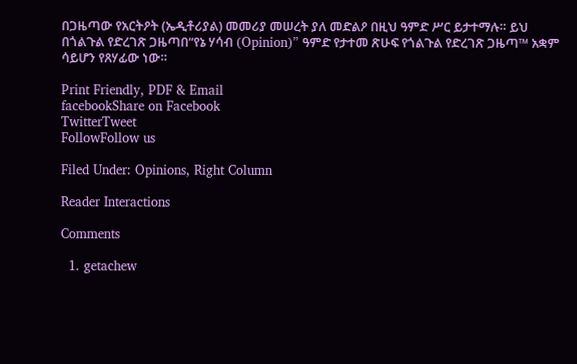በጋዜጣው የአርትዖት (ኤዲቶሪያል) መመሪያ መሠረት ያለ መድልዖ በዚህ ዓምድ ሥር ይታተማሉ። ይህ በጎልጉል የድረገጽ ጋዜጣበ“የኔ ሃሳብ (Opinion)” ዓምድ የታተመ ጽሁፍ የጎልጉል የድረገጽ ጋዜጣ™ አቋም ሳይሆን የጸሃፊው ነው።

Print Friendly, PDF & Email
facebookShare on Facebook
TwitterTweet
FollowFollow us

Filed Under: Opinions, Right Column

Reader Interactions

Comments

  1. getachew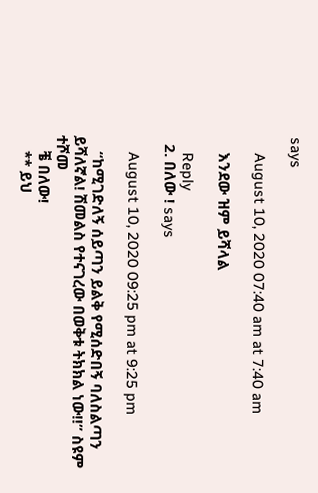says

    August 10, 2020 07:40 am at 7:40 am

    እንደው ዝም ይሻላል

    Reply
  2. በለው ! says

    August 10, 2020 09:25 pm at 9:25 pm

    “ከሚገድለኝ ሰይጣን ይልቅ የሚሰድበኝ ባለስልጣን ይሻለኛል! ሽመልስ የተናገረው በወቅቱ ትክክል ነው‼” ስዩም ተሾመ
    ቼ በለው!
    ** ይህ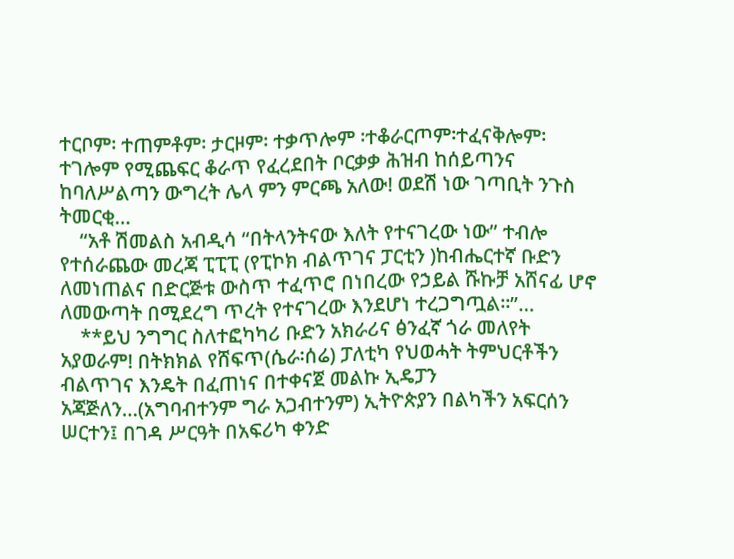ተርቦም፡ ተጠምቶም፡ ታርዞም፡ ተቃጥሎም ፡ተቆራርጦም፡ተፈናቅሎም፡ተገሎም የሚጨፍር ቆራጥ የፈረደበት ቦርቃቃ ሕዝብ ከሰይጣንና ከባለሥልጣን ውግረት ሌላ ምን ምርጫ አለው! ወደሽ ነው ገጣቢት ንጉስ ትመርቂ…
    “አቶ ሽመልስ አብዲሳ “በትላንትናው እለት የተናገረው ነው” ተብሎ የተሰራጨው መረጃ ፒፒፒ (የፒኮክ ብልጥገና ፓርቲን )ከብሔርተኛ ቡድን ለመነጠልና በድርጅቱ ውስጥ ተፈጥሮ በነበረው የኃይል ሹኩቻ አሸናፊ ሆኖ ለመውጣት በሚደረግ ጥረት የተናገረው እንደሆነ ተረጋግጧል።”…
    **ይህ ንግግር ስለተፎካካሪ ቡድን አክራሪና ፅንፈኛ ጎራ መለየት አያወራም! በትክክል የሸፍጥ(ሴራ፡ሰሬ) ፓለቲካ የህወሓት ትምህርቶችን ብልጥገና እንዴት በፈጠነና በተቀናጀ መልኩ ኢዴፓን አጃጅለን…(አግባብተንም ግራ አጋብተንም) ኢትዮጵያን በልካችን አፍርሰን ሠርተን፤ በገዳ ሥርዓት በአፍሪካ ቀንድ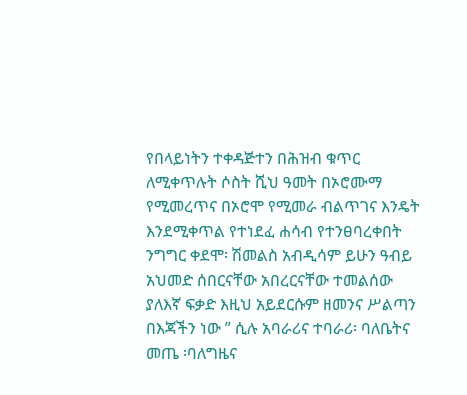የበላይነትን ተቀዳጅተን በሕዝብ ቁጥር ለሚቀጥሉት ሶስት ሺህ ዓመት በኦሮሙማ የሚመረጥና በኦሮሞ የሚመራ ብልጥገና እንዴት እንደሚቀጥል የተነደፈ ሐሳብ የተንፀባረቀበት ንግግር ቀደሞ፡ ሽመልስ አብዲሳም ይሁን ዓብይ አህመድ ሰበርናቸው አበረርናቸው ተመልሰው ያለእኛ ፍቃድ እዚህ አይደርሱም ዘመንና ሥልጣን በእጃችን ነው ” ሲሉ አባራሪና ተባራሪ፡ ባለቤትና መጤ ፡ባለግዜና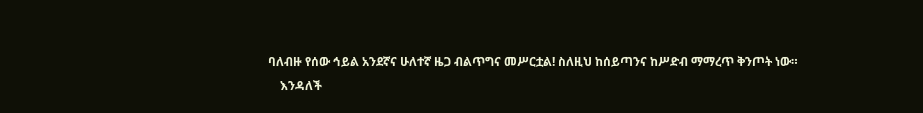ባለብዙ የሰው ኅይል አንደኛና ሁለተኛ ዜጋ ብልጥግና መሥርቷል! ስለዚህ ከሰይጣንና ከሥድብ ማማረጥ ቅንጦት ነው።
    እንዳለች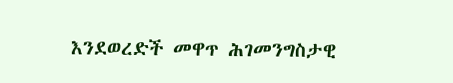እንደወረድች መዋጥ ሕገመንግስታዊ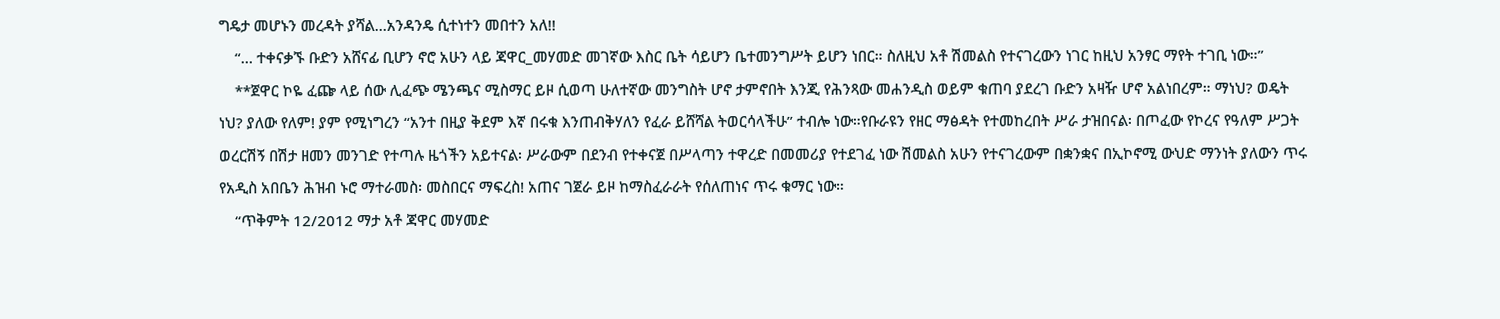ግዴታ መሆኑን መረዳት ያሻል…አንዳንዴ ሲተነተን መበተን አለ!!
    “… ተቀናቃኙ ቡድን አሸናፊ ቢሆን ኖሮ አሁን ላይ ጃዋር_መሃመድ መገኛው እስር ቤት ሳይሆን ቤተመንግሥት ይሆን ነበር። ስለዚህ አቶ ሽመልስ የተናገረውን ነገር ከዚህ አንፃር ማየት ተገቢ ነው።”
    **ጀዋር ኮዬ ፈጬ ላይ ሰው ሊፈጭ ሜንጫና ሚስማር ይዞ ሲወጣ ሁለተኛው መንግስት ሆኖ ታምኖበት እንጂ የሕንጻው መሐንዲስ ወይም ቁጠባ ያደረገ ቡድን አዛዥ ሆኖ አልነበረም። ማነህ? ወዴት ነህ? ያለው የለም! ያም የሚነግረን “አንተ በዚያ ቅደም እኛ በሩቁ እንጠብቅሃለን የፈራ ይሸሻል ትወርሳላችሁ” ተብሎ ነው።የቡራዩን የዘር ማፅዳት የተመከረበት ሥራ ታዝበናል፡ በጦፈው የኮረና የዓለም ሥጋት ወረርሽኝ በሽታ ዘመን መንገድ የተጣሉ ዜጎችን አይተናል፡ ሥራውም በደንብ የተቀናጀ በሥላጣን ተዋረድ በመመሪያ የተደገፈ ነው ሽመልስ አሁን የተናገረውም በቋንቋና በኢኮኖሚ ውህድ ማንነት ያለውን ጥሩ የአዲስ አበቤን ሕዝብ ኑሮ ማተራመስ፡ መስበርና ማፍረስ! አጠና ገጀራ ይዞ ከማስፈራራት የሰለጠነና ጥሩ ቁማር ነው።
    “ጥቅምት 12/2012 ማታ አቶ ጃዋር መሃመድ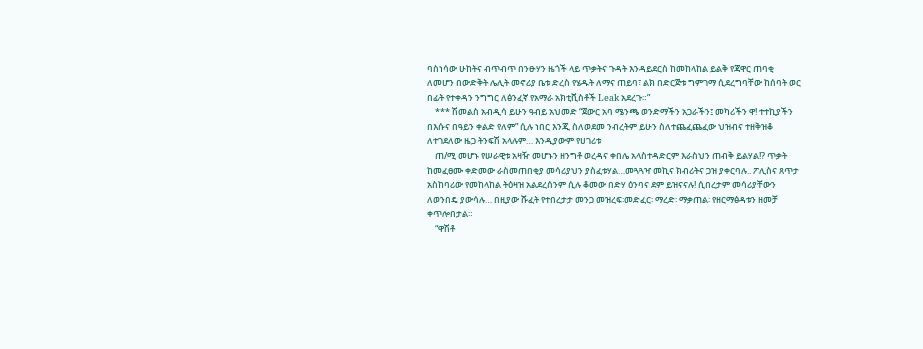ባስነሳው ሁከትና ብጥብጥ በንፁሃን ዜጎች ላይ ጥቃትና ጉዳት እንዳይደርስ ከመከላከል ይልቅ የጃዋር ጠባቂ ለመሆን በውድቅት ሌሊት መኖሪያ ቤቱ ድረስ የሄዱት ለማና ጠይባ፣ ልክ በድርጅቱ ግምገማ ሲደረግባቸው ከሰባት ወር በፊት የተቀዳን ንግግር ለፅንፈኛ የአማራ አክቲቪስቶች Leak አደረጉ።”
    *** ሽመልስ አብዲሳ ይሁን ዓብይ አህመድ “ጀውር አባ ሜንጫ ወንድማችን አጋራችን፤ መካሪችን ዋ! ተተኪያችን በእሱና በዓይን ቀልድ የለም” ሲሉ ነበር እንጂ ስለወደመ ንብረትም ይሁን ስለተጨፈጨፈው ህዝብና ተዘቅዝቆ ለተገደለው ዜጋ ትንፍሽ አላሉም… እንዲያውም የሀገሪቱ
    ጠ/ሚ መሆኑ የሠራዊቱ አዛዥ መሆኑን ዘንግቶ ወረዳና ቀበሌ አላስተዳድርም እራስህን ጠብቅ ይልሃል!? ጥቃት ከመፈፀሙ ቀድመው ራስመጠበቂያ መሳሪያህን ያስፈቱሃል…መጓጓዣ መኪና ክብሪትና ጋዝ ያቀርባሉ.. ፖሊስና ጸጥታ አስከባሪው የመከላከል ትዕዛዝ አልደረሰንም ሲሉ ቆመው በድሃ ዕንባና ደም ይዝናናሉ! ሲበረታም መሳሪያቸውን ለወንበዴ ያውሳሉ… በዚያው ሹፈት የተበረታታ መንጋ መዝረፍ፡መድፈር፡ ማረድ፡ ማቃጠል፡ የዘርማፅዳቱን ዘመቻ ቀጥሎበታል።
    “ዋሽቶ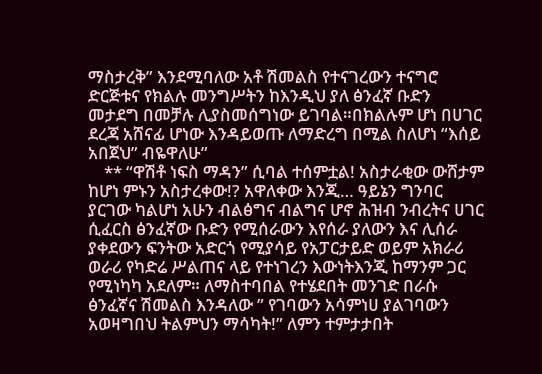ማስታረቅ” እንደሚባለው አቶ ሽመልስ የተናገረውን ተናግሮ ድርጅቱና የክልሉ መንግሥትን ከእንዲህ ያለ ፅንፈኛ ቡድን መታደግ በመቻሉ ሊያስመሰግነው ይገባል።በክልሉም ሆነ በሀገር ደረጃ አሸናፊ ሆነው እንዳይወጡ ለማድረግ በሚል ስለሆነ “እሰይ አበጀህ” ብዬዋለሁ”
    ** “ዋሽቶ ነፍስ ማዳን” ሲባል ተሰምቷል! አስታራቂው ውሸታም ከሆነ ምኑን አስታረቀው!? አዋለቀው እንጂ… ዓይኔን ግንባር ያርገው ካልሆነ አሁን ብልፅግና ብልግና ሆኖ ሕዝብ ንብረትና ሀገር ሲፈርስ ፅንፈኛው ቡድን የሚሰራውን እየሰራ ያለውን እና ሊሰራ ያቀደውን ፍንትው አድርጎ የሚያሳይ የአፓርታይድ ወይም አክራሪ ወራሪ የካድሬ ሥልጠና ላይ የተነገረን እውነትእንጂ ከማንም ጋር የሚነካካ አደለም። ለማስተባበል የተሄደበት መንገድ በራሱ ፅንፈኛና ሽመልስ እንዳለው ” የገባውን አሳምነሀ ያልገባውን አወዛግበህ ትልምህን ማሳካት!” ለምን ተምታታበት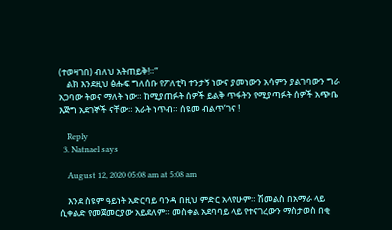(ተወዛገበ) ብለህ አትጠይቅ!።”
    ልክ እንደዚህ ፅሑፍ ግለሰቡ የፖለቲካ ተንታኝ ነውና ያመነውን አሳምን ያልገባውን ግራ አጋባው ትወና ማለት ነው። ከሚያጠፉት ሰዎች ይልቅ ጥፋትን የሚያጣፉት ሰዎች አጭቤ እጅግ አደገኞች ናቸው። አራት ነጥብ። ሰዩመ ብልጥ’ገና !

    Reply
  3. Natnael says

    August 12, 2020 05:08 am at 5:08 am

    እንደ ስዩም ዓይነት አድርባይ ባንዳ በዚህ ምድር አላየሁም። ሽመልስ በአማራ ላይ ሲቀልድ የመጀመርያው አይደለም። መስቀል አደባባይ ላይ የተናገረውን ማስታወስ በቂ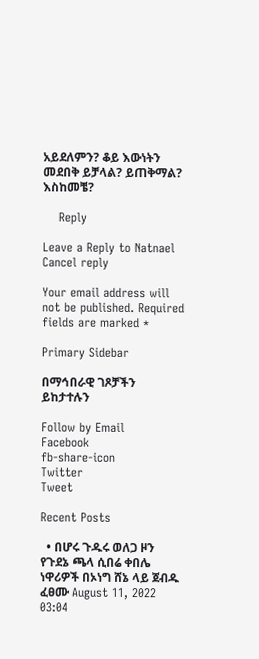አይደለምን? ቆይ እውነትን መደበቅ ይቻላል? ይጠቅማል? እስከመቼ?

    Reply

Leave a Reply to Natnael Cancel reply

Your email address will not be published. Required fields are marked *

Primary Sidebar

በማኅበራዊ ገጾቻችን ይከታተሉን

Follow by Email
Facebook
fb-share-icon
Twitter
Tweet

Recent Posts

  • በሆሩ ጉዱሩ ወለጋ ዞን የጉደኔ ጫላ ሲበሬ ቀበሌ ነዋሪዎች በኦነግ ሸኔ ላይ ጀብዱ ፈፀሙ August 11, 2022 03:04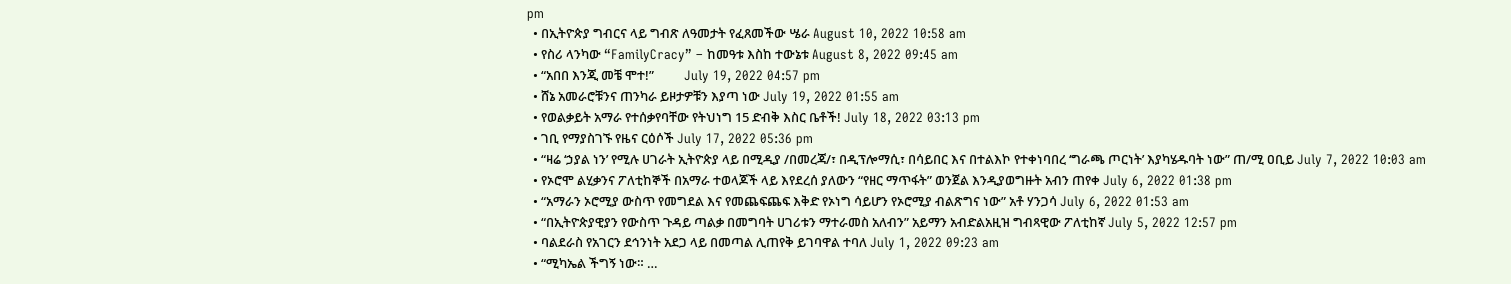pm
  • በኢትዮጵያ ግብርና ላይ ግብጽ ለዓመታት የፈጸመችው ሤራ August 10, 2022 10:58 am
  • የስሪ ላንካው “FamilyCracy” – ከመዓቱ እስከ ተውኔቱ August 8, 2022 09:45 am
  • “አበበ እንጂ መቼ ሞተ!”          July 19, 2022 04:57 pm
  • ሸኔ አመራሮቹንና ጠንካራ ይዞታዎቹን እያጣ ነው July 19, 2022 01:55 am
  • የወልቃይት አማራ የተሰቃየባቸው የትህነግ 15 ድብቅ እስር ቤቶች! July 18, 2022 03:13 pm
  • ገቢ የማያስገኙ የዜና ርዕሶች July 17, 2022 05:36 pm
  • “ዛሬ ‘ኃያል ነን’ የሚሉ ሀገራት ኢትዮጵያ ላይ በሚዲያ /በመረጃ/፣ በዲፕሎማሲ፣ በሳይበር እና በተልእኮ የተቀነባበረ ‘ግራጫ ጦርነት’ እያካሄዱባት ነው” ጠ/ሚ ዐቢይ July 7, 2022 10:03 am
  • የኦሮሞ ልሂቃንና ፖለቲከኞች በአማራ ተወላጆች ላይ እየደረሰ ያለውን “የዘር ማጥፋት” ወንጀል እንዲያወግዙት አብን ጠየቀ July 6, 2022 01:38 pm
  • “አማራን ኦሮሚያ ውስጥ የመግደል እና የመጨፍጨፍ እቅድ የኦነግ ሳይሆን የኦሮሚያ ብልጽግና ነው” አቶ ሃንጋሳ July 6, 2022 01:53 am
  • “በኢትዮጵያዊያን የውስጥ ጉዳይ ጣልቃ በመግባት ሀገሪቱን ማተራመስ አለብን” አይማን አብድልአዚዝ ግብጻዊው ፖለቲከኛ July 5, 2022 12:57 pm
  • ባልደራስ የአገርን ደኅንነት አደጋ ላይ በመጣል ሊጠየቅ ይገባዋል ተባለ July 1, 2022 09:23 am
  • “ሚካኤል ችግኝ ነው። …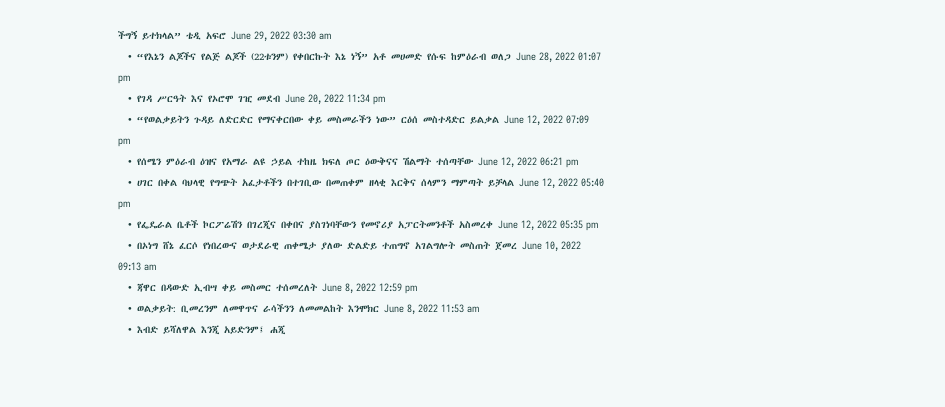ችግኝ ይተክላል” ቴዲ አፍሮ June 29, 2022 03:30 am
  • “የእኔን ልጆችና የልጅ ልጆች (22ቱንም) የቀበርኩት እኔ ነኝ” አቶ መሀመድ የሱፍ ከምዕራብ ወለጋ June 28, 2022 01:07 pm
  • የገዳ ሥርዓት እና የኦሮሞ ገዢ መደብ June 20, 2022 11:34 pm
  • “የወልቃይትን ጉዳይ ለድርድር የማናቀርበው ቀይ መስመራችን ነው” ርዕሰ መስተዳድር ይልቃል June 12, 2022 07:09 pm
  • የሰሜን ምዕራብ ዕዝና የአማራ ልዩ ኃይል ተከዜ ክፍለ ጦር ዕውቅናና ሽልማት ተሰጣቸው June 12, 2022 06:21 pm
  • ሀገር በቀል ባህላዊ የግጭት አፈታቶችን በተገቢው በመጠቀም ዘላቂ እርቅና ሰላምን ማምጣት ይቻላል June 12, 2022 05:40 pm
  • የፌዴራል ቤቶች ኮርፖሬሽን በገረጂና በቀበና ያስገነባቸውን የመኖሪያ አፓርትመንቶች አስመረቀ June 12, 2022 05:35 pm
  • በኦነግ ሸኔ ፈርሶ የነበረውና ወታደራዊ ጠቀሜታ ያለው ድልድይ ተጠግኖ አገልግሎት መስጠት ጀመረ June 10, 2022 09:13 am
  • ጃዋር በዳውድ ኢብሣ ቀይ መስመር ተሰመረለት June 8, 2022 12:59 pm
  • ወልቃይት: ቢመረንም ለመዋጥና ራሳችንን ለመመልከት እንሞክር June 8, 2022 11:53 am
  • እብድ ይሻለዋል እንጂ አይድንም፤ ሐጂ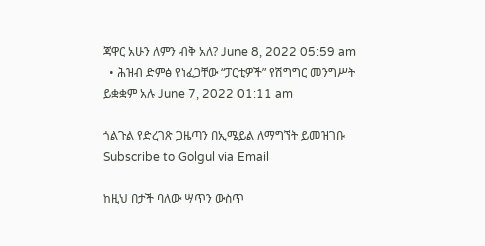ጃዋር አሁን ለምን ብቅ አለ? June 8, 2022 05:59 am
  • ሕዝብ ድምፅ የነፈጋቸው “ፓርቲዎች” የሽግግር መንግሥት ይቋቋም አሉ June 7, 2022 01:11 am

ጎልጉል የድረገጽ ጋዜጣን በኢሜይል ለማግኘት ይመዝገቡ Subscribe to Golgul via Email

ከዚህ በታች ባለው ሣጥን ውስጥ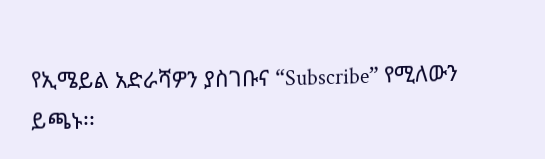የኢሜይል አድራሻዎን ያስገቡና “Subscribe” የሚለውን ይጫኑ፡፡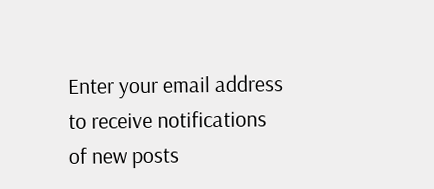Enter your email address to receive notifications of new posts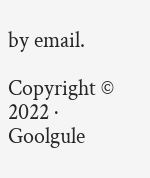by email.

Copyright © 2022 · Goolgule